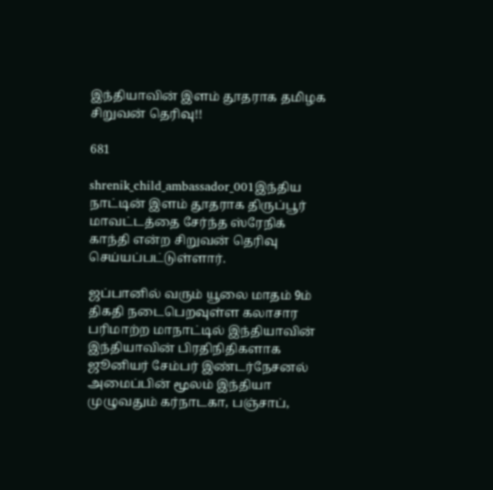இந்தியாவின் இளம் தூதராக தமிழக சிறுவன் தெரிவு!!

681

shrenik_child_ambassador_001இந்திய நாட்டின் இளம் தூதராக திருப்பூர் மாவட்டத்தை சேர்ந்த ஸ்ரேநிக் காந்தி என்ற சிறுவன் தெரிவு செய்யப்பட்டுள்ளார்.

ஜப்பானில் வரும் யூலை மாதம் 9ம் திகதி நடைபெறவுள்ள கலாசார பரிமாற்ற மாநாட்டில் இந்தியாவின் இந்தியாவின் பிரதிநிதிகளாக ஜூனியர் சேம்பர் இண்டர்நேசனல் அமைப்பின் மூலம் இந்தியா முழுவதும் கர்நாடகா, பஞ்சாப்,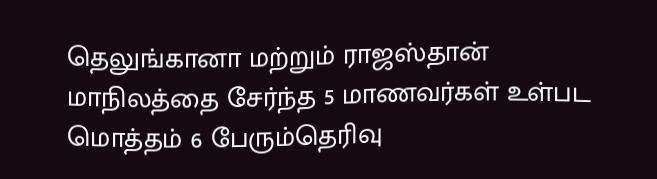தெலுங்கானா மற்றும் ராஜஸ்தான் மாநிலத்தை சேர்ந்த 5 மாணவர்கள் உள்பட மொத்தம் 6 பேரும்தெரிவு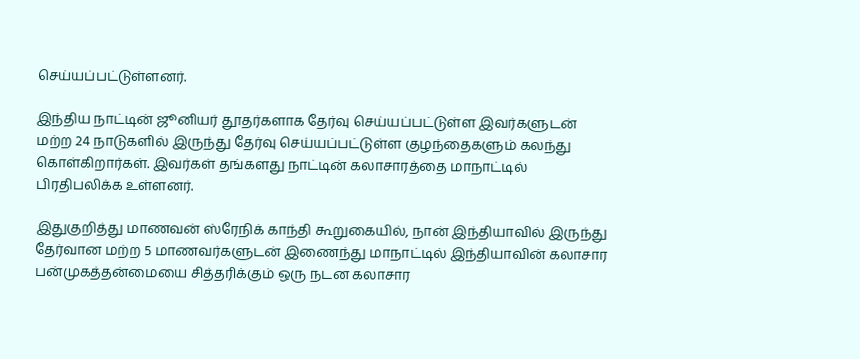செய்யப்பட்டுள்ளனர்.

இந்திய நாட்டின் ஜூனியர் தூதர்களாக தேர்வு செய்யப்பட்டுள்ள இவர்களுடன் மற்ற 24 நாடுகளில் இருந்து தேர்வு செய்யப்பட்டுள்ள குழந்தைகளும் கலந்து கொள்கிறார்கள். இவர்கள் தங்களது நாட்டின் கலாசாரத்தை மாநாட்டில் பிரதிபலிக்க உள்ளனர்.

இதுகுறித்து மாணவன் ஸ்ரேநிக் காந்தி கூறுகையில், நான் இந்தியாவில் இருந்து தேர்வான மற்ற 5 மாணவர்களுடன் இணைந்து மாநாட்டில் இந்தியாவின் கலாசார பன்முகத்தன்மையை சித்தரிக்கும் ஒரு நடன கலாசார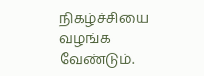நிகழ்ச்சியை வழங்க வேண்டும்.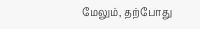மேலும், தற்போது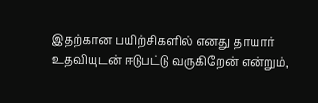இதற்கான பயிற்சிகளில் எனது தாயார் உதவியுடன் ஈடுபட்டு வருகிறேன் என்றும்,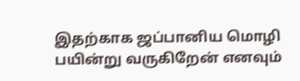இதற்காக ஜப்பானிய மொழி பயின்று வருகிறேன் எனவும்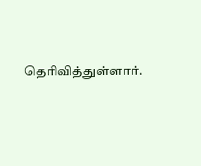தெரிவித்துள்ளார்.